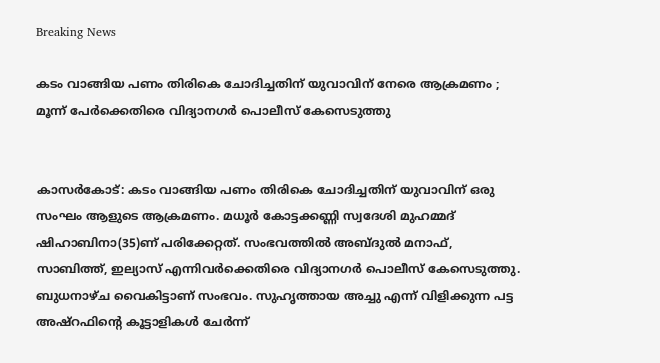Breaking News

കടം വാങ്ങിയ പണം തിരികെ ചോദിച്ചതിന് യുവാവിന് നേരെ ആക്രമണം ; മൂന്ന് പേർക്കെതിരെ വിദ്യാനഗർ പൊലീസ് കേസെടുത്തു


കാസർകോട്: കടം വാങ്ങിയ പണം തിരികെ ചോദിച്ചതിന് യുവാവിന് ഒരു സംഘം ആളുടെ ആക്രമണം. മധൂർ കോട്ടക്കണ്ണി സ്വദേശി മുഹമ്മദ് ഷിഹാബിനാ(35)ണ് പരിക്കേറ്റത്. സംഭവത്തിൽ അബ്ദുൽ മനാഫ്, സാബിത്ത്, ഇല്യാസ് എന്നിവർക്കെതിരെ വിദ്യാനഗർ പൊലീസ് കേസെടുത്തു. ബുധനാഴ്ച വൈകിട്ടാണ് സംഭവം. സുഹൃത്തായ അച്ചു എന്ന് വിളിക്കുന്ന പട്ട അഷ്റഫിന്റെ കൂട്ടാളികൾ ചേർന്ന്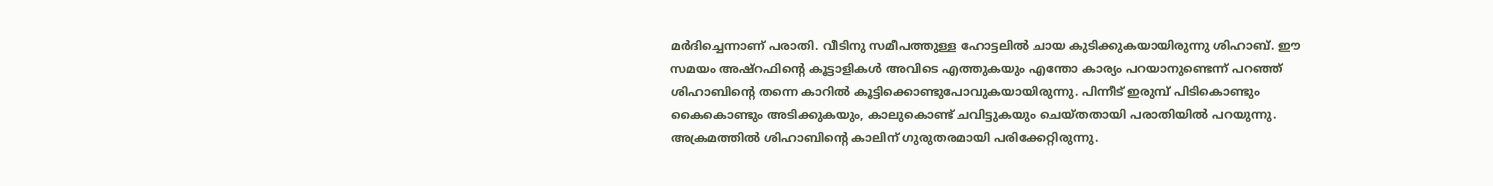മർദിച്ചെന്നാണ് പരാതി. വീടിനു സമീപത്തുള്ള ഹോട്ടലിൽ ചായ കുടിക്കുകയായിരുന്നു ശിഹാബ്. ഈ സമയം അഷ്റഫിന്റെ കൂട്ടാളികൾ അവിടെ എത്തുകയും എന്തോ കാര്യം പറയാനുണ്ടെന്ന് പറഞ്ഞ് ശിഹാബിന്റെ തന്നെ കാറിൽ കൂട്ടിക്കൊണ്ടുപോവുകയായിരുന്നു. പിന്നീട് ഇരുമ്പ് പിടികൊണ്ടും കൈകൊണ്ടും അടിക്കുകയും, കാലുകൊണ്ട് ചവിട്ടുകയും ചെയ്തതായി പരാതിയിൽ പറയുന്നു. അക്രമത്തിൽ ശിഹാബിന്റെ കാലിന് ഗുരുതരമായി പരിക്കേറ്റിരുന്നു.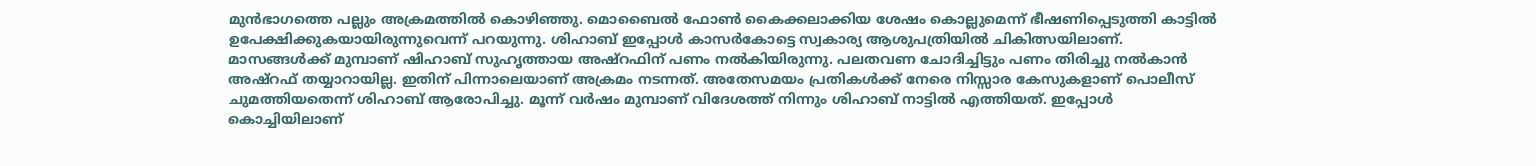മുൻഭാഗത്തെ പല്ലും അക്രമത്തിൽ കൊഴിഞ്ഞു. മൊബൈൽ ഫോൺ കൈക്കലാക്കിയ ശേഷം കൊല്ലുമെന്ന് ഭീഷണിപ്പെടുത്തി കാട്ടിൽ ഉപേക്ഷിക്കുകയായിരുന്നുവെന്ന് പറയുന്നു. ശിഹാബ് ഇപ്പോൾ കാസർകോട്ടെ സ്വകാര്യ ആശുപത്രിയിൽ ചികിത്സയിലാണ്. മാസങ്ങൾക്ക് മുമ്പാണ് ഷിഹാബ് സുഹൃത്തായ അഷ്റഫിന് പണം നൽകിയിരുന്നു. പലതവണ ചോദിച്ചിട്ടും പണം തിരിച്ചു നൽകാൻ അഷ്റഫ് തയ്യാറായില്ല. ഇതിന് പിന്നാലെയാണ് അക്രമം നടന്നത്. അതേസമയം പ്രതികൾക്ക് നേരെ നിസ്സാര കേസുകളാണ് പൊലീസ് ചുമത്തിയതെന്ന് ശിഹാബ് ആരോപിച്ചു. മൂന്ന് വർഷം മുമ്പാണ് വിദേശത്ത് നിന്നും ശിഹാബ് നാട്ടിൽ എത്തിയത്. ഇപ്പോൾ കൊച്ചിയിലാണ്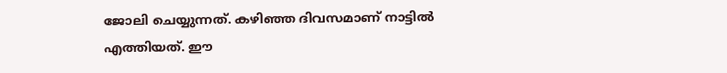ജോലി ചെയ്യുന്നത്. കഴിഞ്ഞ ദിവസമാണ് നാട്ടിൽ എത്തിയത്. ഈ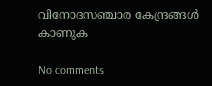വിനോദസഞ്ചാര കേന്ദ്രങ്ങൾ കാണുക

No comments